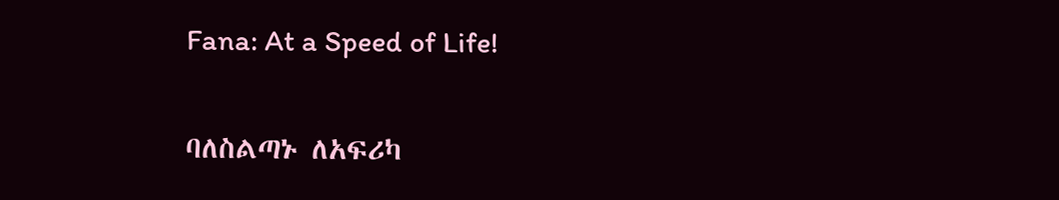Fana: At a Speed of Life!

ባለስልጣኑ ለአፍሪካ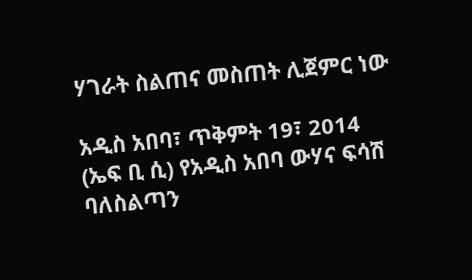ሃገራት ስልጠና መስጠት ሊጀምር ነው

አዲስ አበባ፣ ጥቅምት 19፣ 2014 (ኤፍ ቢ ሲ) የአዲስ አበባ ውሃና ፍሳሽ ባለስልጣን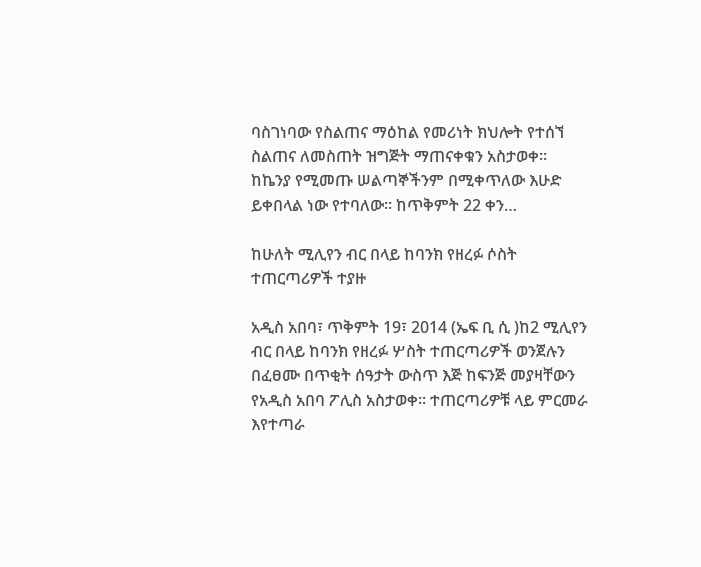ባስገነባው የስልጠና ማዕከል የመሪነት ክህሎት የተሰኘ ስልጠና ለመስጠት ዝግጅት ማጠናቀቁን አስታወቀ፡፡ ከኬንያ የሚመጡ ሠልጣኞችንም በሚቀጥለው እሁድ ይቀበላል ነው የተባለው፡፡ ከጥቅምት 22 ቀን…

ከሁለት ሚሊየን ብር በላይ ከባንክ የዘረፉ ሶስት ተጠርጣሪዎች ተያዙ

አዲስ አበባ፣ ጥቅምት 19፣ 2014 (ኤፍ ቢ ሲ )ከ2 ሚሊየን ብር በላይ ከባንክ የዘረፉ ሦስት ተጠርጣሪዎች ወንጀሉን በፈፀሙ በጥቂት ሰዓታት ውስጥ እጅ ከፍንጅ መያዛቸውን የአዲስ አበባ ፖሊስ አስታወቀ፡፡ ተጠርጣሪዎቹ ላይ ምርመራ እየተጣራ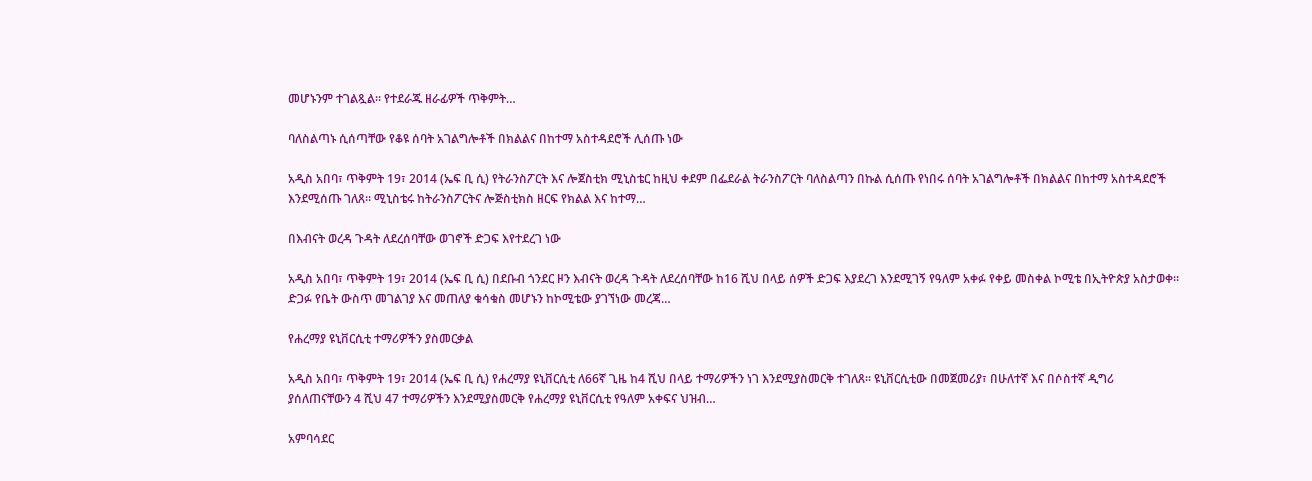መሆኑንም ተገልጿል፡፡ የተደራጁ ዘራፊዎች ጥቅምት…

ባለስልጣኑ ሲሰጣቸው የቆዩ ሰባት አገልግሎቶች በክልልና በከተማ አስተዳደሮች ሊሰጡ ነው

አዲስ አበባ፣ ጥቅምት 19፣ 2014 (ኤፍ ቢ ሲ) የትራንስፖርት እና ሎጀስቲክ ሚኒስቴር ከዚህ ቀደም በፌደራል ትራንስፖርት ባለስልጣን በኩል ሲሰጡ የነበሩ ሰባት አገልግሎቶች በክልልና በከተማ አስተዳደሮች እንደሚሰጡ ገለጸ። ሚኒስቴሩ ከትራንስፖርትና ሎጅስቲክስ ዘርፍ የክልል እና ከተማ…

በእብናት ወረዳ ጉዳት ለደረሰባቸው ወገኖች ድጋፍ እየተደረገ ነው

አዲስ አበባ፣ ጥቅምት 19፣ 2014 (ኤፍ ቢ ሲ) በደቡብ ጎንደር ዞን እብናት ወረዳ ጉዳት ለደረሰባቸው ከ16 ሺህ በላይ ሰዎች ድጋፍ እያደረገ እንደሚገኝ የዓለም አቀፉ የቀይ መስቀል ኮሚቴ በኢትዮጵያ አስታወቀ፡፡ ድጋፉ የቤት ውስጥ መገልገያ እና መጠለያ ቁሳቁስ መሆኑን ከኮሚቴው ያገኘነው መረጃ…

የሐረማያ ዩኒቨርሲቲ ተማሪዎችን ያስመርቃል

አዲስ አበባ፣ ጥቅምት 19፣ 2014 (ኤፍ ቢ ሲ) የሐረማያ ዩኒቨርሲቲ ለ66ኛ ጊዜ ከ4 ሺህ በላይ ተማሪዎችን ነገ እንደሚያስመርቅ ተገለጸ፡፡ ዩኒቨርሲቲው በመጀመሪያ፣ በሁለተኛ እና በሶስተኛ ዲግሪ ያሰለጠናቸውን 4 ሺህ 47 ተማሪዎችን እንደሚያስመርቅ የሐረማያ ዩኒቨርሲቲ የዓለም አቀፍና ህዝብ…

አምባሳደር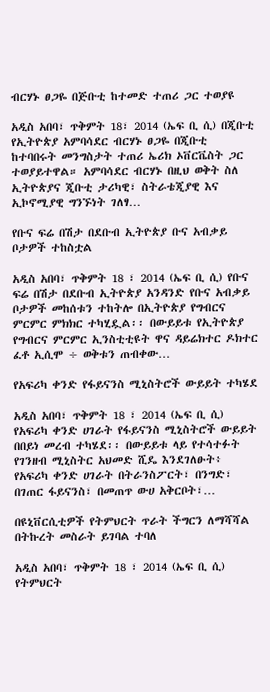ብርሃኑ ፀጋዬ በጅቡቲ ከተመድ ተጠሪ ጋር ተወያዩ

አዲስ አበባ፣ ጥቅምት 18፣ 2014 (ኤፍ ቢ ሲ) በጂቡቲ የኢትዮጵያ አምባሳደር ብርሃኑ ፀጋዬ በጂቡቲ ከተባበሩት መንግስታት ተጠሪ ኤሪክ ኦቨርቬስት ጋር ተወያይተዋል። አምባሳደር ብርሃኑ በዚህ ወቅት ስለ ኢትዮጵያና ጂቡቲ ታሪካዊ፣ ስትራቴጂያዊ እና ኢኮኖሚያዊ ግንኙነት ገለፃ…

የቡና ፍሬ በሽታ በደቡብ ኢትዮጵያ ቡና አብቃይ ቦታዎች ተከስቷል

አዲስ አበባ፣ ጥቅምት 18 ፣ 2014 (ኤፍ ቢ ሲ) የቡና ፍሬ በሽታ በደቡብ ኢትዮጵያ አንዳንድ የቡና አብቃይ ቦታዎች መከሰቱን ተከትሎ በኢትዮጵያ የግብርና ምርምር ምክክር ተካሂዷል፡፡ በውይይቱ የኢትዮጵያ የግብርና ምርምር ኢንስቲቲዩት ዋና ዳይሬክተር ዶክተር ፈቶ ኢሲሞ ÷ ወቅቱን ጠብቀው…

የአፍሪካ ቀንድ የፋይናንስ ሚኒስትሮች ውይይት ተካሄደ

አዲስ አበባ፣ ጥቅምት 18 ፣ 2014 (ኤፍ ቢ ሲ) የአፍሪካ ቀንድ ሀገራት የፋይናንስ ሚኒስትሮች ውይይት በበይነ መረብ ተካሄደ፡፡ በውይይቱ ላይ የተሳተፉት የገንዘብ ሚኒስትር አህመድ ሺዴ እንደገለፁት፥ የአፍሪካ ቀንድ ሀገራት በትራንስፖርት፣ በንግድ፣ በገጠር ፋይናንስ፣ በመጠጥ ውሀ አቅርቦት፣…

በዩኒቨርሲቲዎች የትምህርት ጥራት ችግርን ለማሻሻል በትኩረት መስራት ይገባል ተባለ

አዲስ አበባ፣ ጥቅምት 18 ፣ 2014 (ኤፍ ቢ ሲ) የትምህርት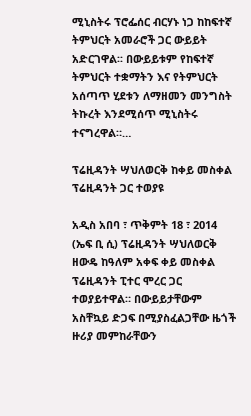ሚኒስትሩ ፕሮፌሰር ብርሃኑ ነጋ ከከፍተኛ ትምህርት አመራሮች ጋር ውይይት አድርገዋል፡፡ በውይይቱም የከፍተኛ ትምህርት ተቋማትን እና የትምህርት አሰጣጥ ሂደቱን ለማዘመን መንግስት ትኩረት እንደሚሰጥ ሚኒስትሩ ተናግረዋል።…

ፕሬዚዳንት ሣህለወርቅ ከቀይ መስቀል ፕሬዚዳንት ጋር ተወያዩ

አዲስ አበባ ፣ ጥቅምት 18 ፣ 2014 (ኤፍ ቢ ሲ) ፕሬዚዳንት ሣህለወርቅ ዘውዴ ከዓለም አቀፍ ቀይ መስቀል ፕሬዚዳንት ፒተር ሞረር ጋር ተወያይተዋል። በውይይታቸውም አስቸኳይ ድጋፍ በሚያስፈልጋቸው ዜጎች ዙሪያ መምከራቸውን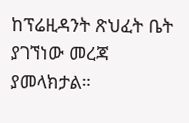ከፕሬዚዳንት ጽህፈት ቤት ያገኘነው መረጃ ያመላክታል።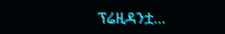ፕሬዚዳንቷ…